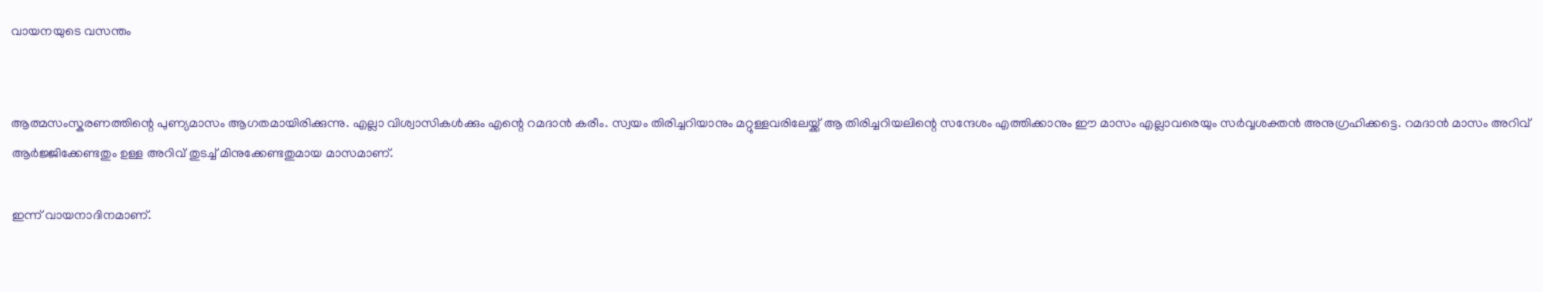വായനയുടെ വസന്തം


ആത്മസംസ്കരണത്തിന്റെ പുണ്യമാസം ആഗതമായിരിക്കുന്നു. എല്ലാ വിശ്വാസികൾക്കും എന്റെ റമദാൻ കരീം. സ്വയം തിരിച്ചറിയാനും മറ്റുള്ളവരിലേയ്ക്ക് ആ തിരിച്ചറിയലിന്റെ സന്ദേശം എത്തിക്കാനും ഈ മാസം എല്ലാവരെയും സർവ്വശക്തൻ അനുഗ്രഹിക്കട്ടെ. റമദാൻ മാസം അറിവ് ആർജ്ജിക്കേണ്ടതും ഉള്ള അറിവ് തുടച്ച് മിനുക്കേണ്ടതുമായ മാസമാണ്.

ഇന്ന് വായനാദിനമാണ്.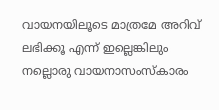വായനയിലൂടെ മാത്രമേ അറിവ് ലഭിക്കൂ എന്ന് ഇല്ലെങ്കിലും നല്ലൊരു വായനാസംസ്കാരം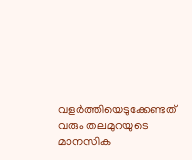വളർത്തിയെടുക്കേണ്ടത് വരും തലമുറയുടെ മാനസിക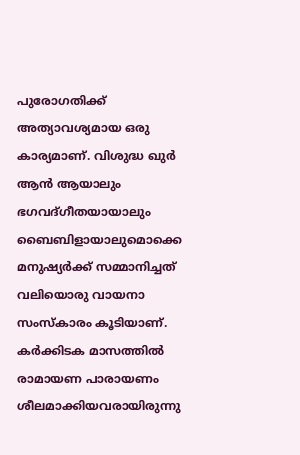പുരോഗതിക്ക് അത്യാവശ്യമായ ഒരു കാര്യമാണ്. വിശുദ്ധ ഖുർ ആൻ ആയാലും ഭഗവദ്ഗീതയായാലും ബൈബിളായാലുമൊക്കെ മനുഷ്യർക്ക് സമ്മാനിച്ചത് വലിയൊരു വായനാ സംസ്കാരം കൂടിയാണ്. കർക്കിടക മാസത്തിൽ രാമായണ പാരായണം ശീലമാക്കിയവരായിരുന്നു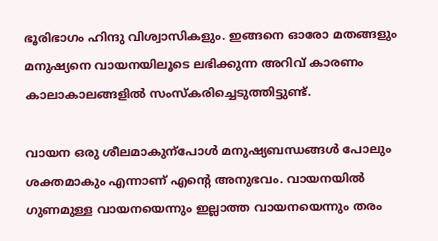ഭൂരിഭാഗം ഹിന്ദു വിശ്വാസികളും. ഇങ്ങനെ ഓരോ മതങ്ങളും മനുഷ്യനെ വായനയിലൂടെ ലഭിക്കുന്ന അറിവ് കാരണം കാലാകാലങ്ങളിൽ സംസ്കരിച്ചെടുത്തിട്ടുണ്ട്.

വായന ഒരു ശീലമാകുന്പോൾ മനുഷ്യബന്ധങ്ങൾ പോലും ശക്തമാകും എന്നാണ് എന്റെ അനുഭവം. വായനയിൽ ഗുണമുള്ള വായനയെന്നും ഇല്ലാത്ത വായനയെന്നും തരം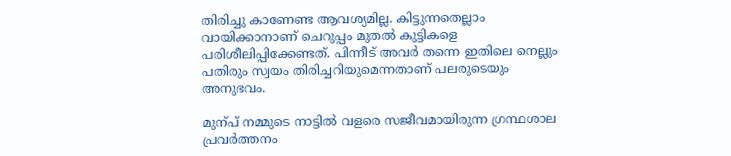തിരിച്ചു കാണേണ്ട ആവശ്യമില്ല. കിട്ടുന്നതെല്ലാം വായിക്കാനാണ് ചെറുപ്പം മുതൽ കുട്ടികളെ പരിശീലിപ്പിക്കേണ്ടത്. പിന്നീട് അവർ തന്നെ ഇതിലെ നെല്ലും പതിരും സ്വയം തിരിച്ചറിയുമെന്നതാണ് പലരുടെയും അനുഭവം.

മുന്പ് നമ്മുടെ നാട്ടിൽ വളരെ സജീവമായിരുന്ന ഗ്രന്ഥശാല പ്രവർത്തനം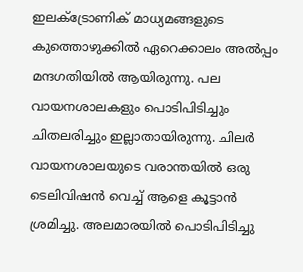ഇലക്ട്രോണിക് മാധ്യമങ്ങളുടെ കുത്തൊഴുക്കിൽ ഏറെക്കാലം അൽപ്പം മന്ദഗതിയിൽ ആയിരുന്നു. പല വായനശാലകളും പൊടിപിടിച്ചും ചിതലരിച്ചും ഇല്ലാതായിരുന്നു. ചിലർ വായനശാലയുടെ വരാന്തയിൽ ഒരു ടെലിവിഷൻ വെച്ച് ആളെ കൂട്ടാൻ ശ്രമിച്ചു. അലമാരയിൽ പൊടിപിടിച്ചു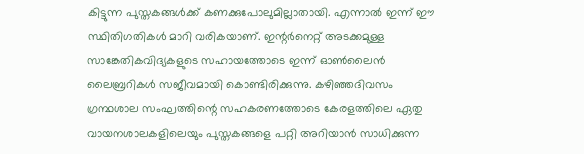കിട്ടുന്ന പുസ്തകങ്ങൾക്ക് കണക്കുപോലുമില്ലാതായി. എന്നാൽ ഇന്ന് ഈ സ്ഥിതിഗതികൾ മാറി വരികയാണ്. ഇന്റർനെറ്റ് അടക്കമുള്ള സാങ്കേതികവിദ്യകളുടെ സഹായത്തോടെ ഇന്ന് ഓൺലൈൻ ലൈബ്രറികൾ സജീവമായി കൊണ്ടിരിക്കുന്നു. കഴിഞ്ഞദിവസം ഗ്രന്ഥശാല സംഘത്തിന്റെ സഹകരണത്തോടെ കേരളത്തിലെ ഏതു വായനശാലകളിലെയും പുസ്തകങ്ങളെ പറ്റി അറിയാൻ സാധിക്കുന്ന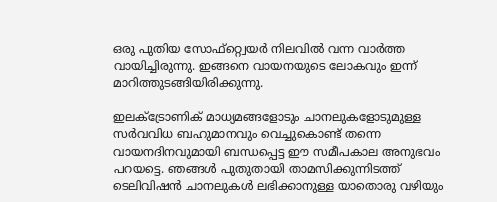ഒരു പുതിയ സോഫ്റ്റ്വെയർ നിലവിൽ വന്ന വാർത്ത വായിച്ചിരുന്നു. ഇങ്ങനെ വായനയുടെ ലോകവും ഇന്ന് മാറിത്തുടങ്ങിയിരിക്കുന്നു.

ഇലക്ട്രോണിക് മാധ്യമങ്ങളോടും ചാനലുകളോടുമുള്ള സർവവിധ ബഹുമാനവും വെച്ചുകൊണ്ട് തന്നെ വായനദിനവുമായി ബന്ധപ്പെട്ട ഈ സമീപകാല അനുഭവം പറയട്ടെ. ഞങ്ങൾ പുതുതായി താമസിക്കുന്നിടത്ത് ടെലിവിഷൻ ചാനലുകൾ ലഭിക്കാനുള്ള യാതൊരു വഴിയും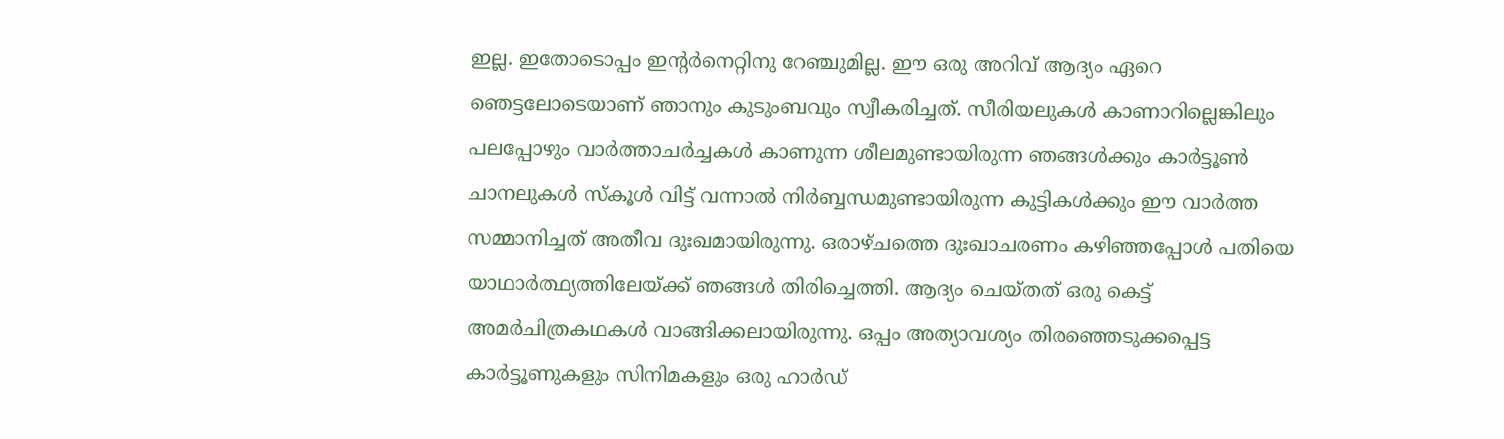ഇല്ല. ഇതോടൊപ്പം ഇന്റ‍ർനെറ്റിനു റേഞ്ചുമില്ല. ഈ ഒരു അറിവ് ആദ്യം ഏറെ ഞെട്ടലോടെയാണ് ഞാനും കുടുംബവും സ്വീകരിച്ചത്. സീരിയലുകൾ കാണാറില്ലെങ്കിലും പലപ്പോഴും വാർത്താചർച്ചകൾ കാണുന്ന ശീലമുണ്ടായിരുന്ന ഞങ്ങൾക്കും കാർട്ടൂൺ ചാനലുകൾ സ്കൂൾ വിട്ട് വന്നാൽ നിർബ്ബന്ധമുണ്ടായിരുന്ന കുട്ടികൾക്കും ഈ വാർത്ത സമ്മാനിച്ചത് അതീവ ദുഃഖമായിരുന്നു. ഒരാഴ്ചത്തെ ദുഃഖാചരണം കഴിഞ്ഞപ്പോൾ പതിയെ യാഥാർത്ഥ്യത്തിലേയ്ക്ക് ഞങ്ങൾ തിരിച്ചെത്തി. ആദ്യം ചെയ്തത് ഒരു കെട്ട് അമർചിത്രകഥകൾ വാങ്ങിക്കലായിരുന്നു. ഒപ്പം അത്യാവശ്യം തിരഞ്ഞെടുക്കപ്പെട്ട കാർട്ടൂണുകളും സിനിമകളും ഒരു ഹാർ‍ഡ്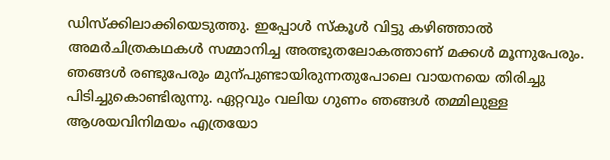ഡിസ്ക്കിലാക്കിയെടുത്തു. ഇപ്പോൾ സ്കൂൾ വിട്ടു കഴിഞ്ഞാൽ അമർചിത്രകഥകൾ സമ്മാനിച്ച അത്ഭുതലോകത്താണ് മക്കൾ മൂന്നുപേരും. ഞങ്ങൾ രണ്ടുപേരും മുന്പുണ്ടായിരുന്നതുപോലെ വായനയെ തിരിച്ചു പിടിച്ചുകൊണ്ടിരുന്നു. ഏറ്റവും വലിയ ഗുണം ഞങ്ങൾ തമ്മിലുള്ള ആശയവിനിമയം എത്രയോ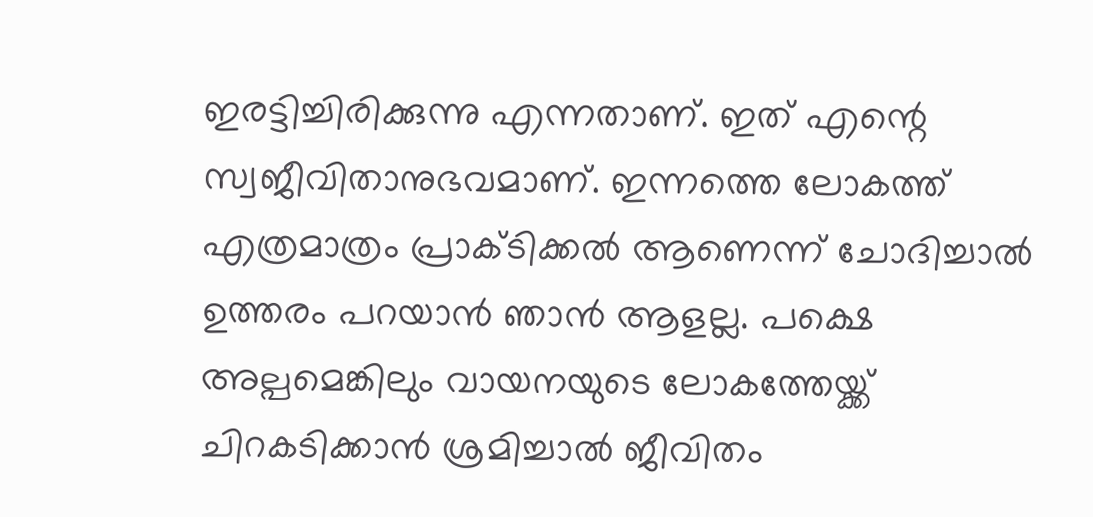ഇരട്ടിച്ചിരിക്കുന്നു എന്നതാണ്. ഇത് എന്റെ സ്വജീവിതാനുഭവമാണ്. ഇന്നത്തെ ലോകത്ത് എത്രമാത്രം പ്രാക്ടിക്കൽ ആണെന്ന് ചോദിച്ചാൽ ഉത്തരം പറയാൻ ഞാൻ ആളല്ല. പക്ഷെ അല്പമെങ്കിലും വായനയുടെ ലോകത്തേയ്ക്ക് ചിറകടിക്കാൻ ശ്രമിച്ചാൽ ജീവിതം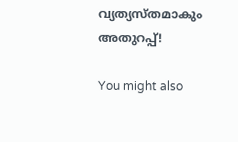വ്യത്യസ്തമാകും അതുറപ്പ്!

You might also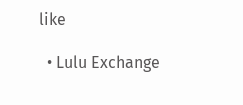like

  • Lulu Exchange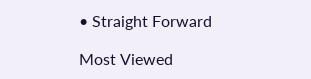• Straight Forward

Most Viewed